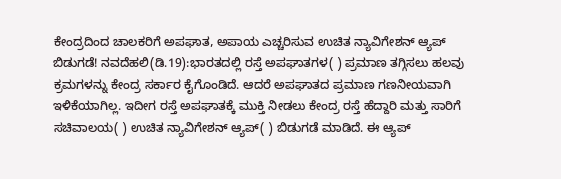ಕೇಂದ್ರದಿಂದ ಚಾಲಕರಿಗೆ ಅಪಘಾತ, ಅಪಾಯ ಎಚ್ಚರಿಸುವ ಉಚಿತ ನ್ಯಾವಿಗೇಶನ್ ಆ್ಯಪ್ ಬಿಡುಗಡೆ! ನವದೆಹಲಿ(ಡಿ.19):ಭಾರತದಲ್ಲಿ ರಸ್ತೆ ಅಪಘಾತಗಳ( ) ಪ್ರಮಾಣ ತಗ್ಗಿಸಲು ಹಲವು ಕ್ರಮಗಳನ್ನು ಕೇಂದ್ರ ಸರ್ಕಾರ ಕೈಗೊಂಡಿದೆ. ಆದರೆ ಅಪಘಾತದ ಪ್ರಮಾಣ ಗಣನೀಯವಾಗಿ ಇಳಿಕೆಯಾಗಿಲ್ಲ. ಇದೀಗ ರಸ್ತೆ ಅಪಘಾತಕ್ಕೆ ಮುಕ್ತಿ ನೀಡಲು ಕೇಂದ್ರ ರಸ್ತೆ ಹೆದ್ದಾರಿ ಮತ್ತು ಸಾರಿಗೆ ಸಚಿವಾಲಯ( ) ಉಚಿತ ನ್ಯಾವಿಗೇಶನ್ ಆ್ಯಪ್( ) ಬಿಡುಗಡೆ ಮಾಡಿದೆ. ಈ ಆ್ಯಪ್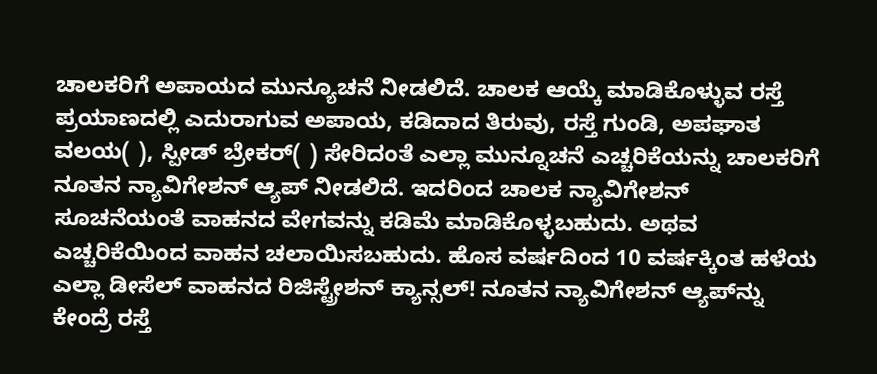ಚಾಲಕರಿಗೆ ಅಪಾಯದ ಮುನ್ಯೂಚನೆ ನೀಡಲಿದೆ. ಚಾಲಕ ಆಯ್ಕೆ ಮಾಡಿಕೊಳ್ಳುವ ರಸ್ತೆ ಪ್ರಯಾಣದಲ್ಲಿ ಎದುರಾಗುವ ಅಪಾಯ, ಕಡಿದಾದ ತಿರುವು, ರಸ್ತೆ ಗುಂಡಿ, ಅಪಘಾತ ವಲಯ( ), ಸ್ಪೀಡ್ ಬ್ರೇಕರ್( ) ಸೇರಿದಂತೆ ಎಲ್ಲಾ ಮುನ್ನೂಚನೆ ಎಚ್ಚರಿಕೆಯನ್ನು ಚಾಲಕರಿಗೆ ನೂತನ ನ್ಯಾವಿಗೇಶನ್ ಆ್ಯಪ್ ನೀಡಲಿದೆ. ಇದರಿಂದ ಚಾಲಕ ನ್ಯಾವಿಗೇಶನ್ ಸೂಚನೆಯಂತೆ ವಾಹನದ ವೇಗವನ್ನು ಕಡಿಮೆ ಮಾಡಿಕೊಳ್ಳಬಹುದು. ಅಥವ ಎಚ್ಚರಿಕೆಯಿಂದ ವಾಹನ ಚಲಾಯಿಸಬಹುದು. ಹೊಸ ವರ್ಷದಿಂದ 10 ವರ್ಷಕ್ಕಿಂತ ಹಳೆಯ ಎಲ್ಲಾ ಡೀಸೆಲ್ ವಾಹನದ ರಿಜಿಸ್ಟ್ರೇಶನ್ ಕ್ಯಾನ್ಸಲ್! ನೂತನ ನ್ಯಾವಿಗೇಶನ್ ಆ್ಯಪ್‌ನ್ನು ಕೇಂದ್ರೆ ರಸ್ತೆ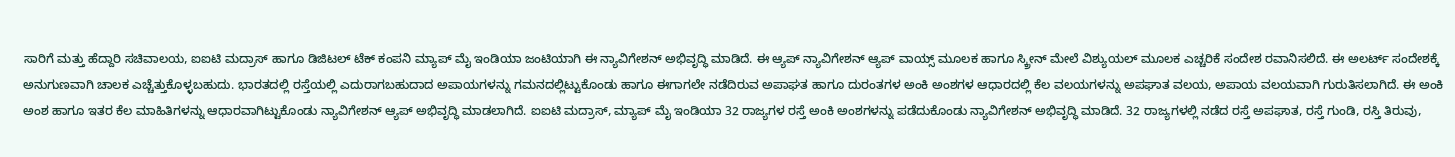ಸಾರಿಗೆ ಮತ್ತು ಹೆದ್ದಾರಿ ಸಚಿವಾಲಯ, ಐಐಟಿ ಮದ್ರಾಸ್ ಹಾಗೂ ಡಿಜಿಟಲ್ ಟೆಕ್ ಕಂಪನಿ ಮ್ಯಾಪ್ ಮೈ ಇಂಡಿಯಾ ಜಂಟಿಯಾಗಿ ಈ ನ್ಯಾವಿಗೇಶನ್ ಅಭಿವೃದ್ಧಿ ಮಾಡಿದೆ. ಈ ಆ್ಯಪ್ ನ್ಯಾವಿಗೇಶನ್ ಆ್ಯಪ್ ವಾಯ್ಸ್ ಮೂಲಕ ಹಾಗೂ ಸ್ಕ್ರೀನ್ ಮೇಲೆ ವಿಶ್ಯುಯಲ್ ಮೂಲಕ ಎಚ್ಚರಿಕೆ ಸಂದೇಶ ರವಾನಿಸಲಿದೆ. ಈ ಅಲರ್ಟ್ ಸಂದೇಶಕ್ಕೆ ಅನುಗುಣವಾಗಿ ಚಾಲಕ ಎಚ್ಚೆತ್ತುಕೊಳ್ಳಬಹುದು. ಭಾರತದಲ್ಲಿ ರಸ್ತೆಯಲ್ಲಿ ಎದುರಾಗಬಹುದಾದ ಅಪಾಯಗಳನ್ನು ಗಮನದಲ್ಲಿಟ್ಟುಕೊಂಡು ಹಾಗೂ ಈಗಾಗಲೇ ನಡೆದಿರುವ ಅಪಾಘತ ಹಾಗೂ ದುರಂತಗಳ ಅಂಕಿ ಅಂಶಗಳ ಆಧಾರದಲ್ಲಿ ಕೆಲ ವಲಯಗಳನ್ನು ಅಪಘಾತ ವಲಯ, ಅಪಾಯ ವಲಯವಾಗಿ ಗುರುತಿಸಲಾಗಿದೆ. ಈ ಅಂಕಿ ಅಂಶ ಹಾಗೂ ಇತರ ಕೆಲ ಮಾಹಿತಿಗಳನ್ನು ಆಧಾರವಾಗಿಟ್ಟುಕೊಂಡು ನ್ಯಾವಿಗೇಶನ್ ಆ್ಯಪ್ ಅಭಿವೃದ್ಧಿ ಮಾಡಲಾಗಿದೆ. ಐಐಟಿ ಮದ್ರಾಸ್, ಮ್ಯಾಪ್ ಮೈ ಇಂಡಿಯಾ 32 ರಾಜ್ಯಗಳ ರಸ್ತೆ ಅಂಕಿ ಅಂಶಗಳನ್ನು ಪಡೆದುಕೊಂಡು ನ್ಯಾವಿಗೇಶನ್ ಅಭಿವೃದ್ಧಿ ಮಾಡಿದೆ. 32 ರಾಜ್ಯಗಳಲ್ಲಿ ನಡೆದ ರಸ್ತೆ ಅಪಘಾತ, ರಸ್ತೆ ಗುಂಡಿ, ರಸ್ತಿ ತಿರುವು,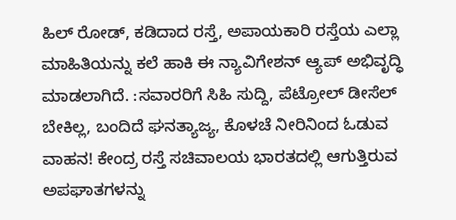ಹಿಲ್ ರೋಡ್, ಕಡಿದಾದ ರಸ್ತೆ, ಅಪಾಯಕಾರಿ ರಸ್ತೆಯ ಎಲ್ಲಾ ಮಾಹಿತಿಯನ್ನು ಕಲೆ ಹಾಕಿ ಈ ನ್ಯಾವಿಗೇಶನ್ ಆ್ಯಪ್ ಅಭಿವೃದ್ಧಿ ಮಾಡಲಾಗಿದೆ. :ಸವಾರರಿಗೆ ಸಿಹಿ ಸುದ್ದಿ, ಪೆಟ್ರೋಲ್ ಡೀಸೆಲ್ ಬೇಕಿಲ್ಲ, ಬಂದಿದೆ ಘನತ್ಯಾಜ್ಯ, ಕೊಳಚೆ ನೀರಿನಿಂದ ಓಡುವ ವಾಹನ! ಕೇಂದ್ರ ರಸ್ತೆ ಸಚಿವಾಲಯ ಭಾರತದಲ್ಲಿ ಆಗುತ್ತಿರುವ ಅಪಘಾತಗಳನ್ನು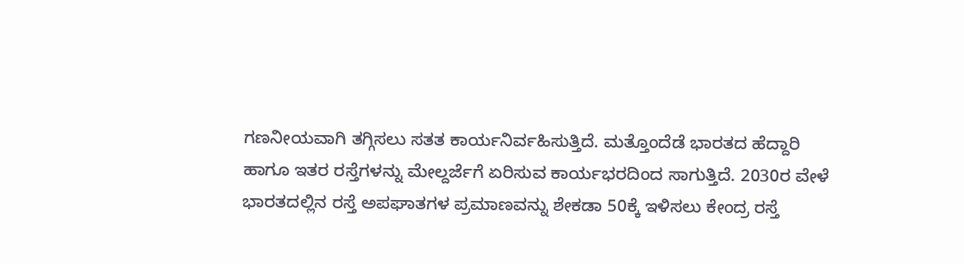ಗಣನೀಯವಾಗಿ ತಗ್ಗಿಸಲು ಸತತ ಕಾರ್ಯನಿರ್ವಹಿಸುತ್ತಿದೆ. ಮತ್ತೊಂದೆಡೆ ಭಾರತದ ಹೆದ್ದಾರಿ ಹಾಗೂ ಇತರ ರಸ್ತೆಗಳನ್ನು ಮೇಲ್ದರ್ಜೆಗೆ ಏರಿಸುವ ಕಾರ್ಯಭರದಿಂದ ಸಾಗುತ್ತಿದೆ. 2030ರ ವೇಳೆ ಭಾರತದಲ್ಲಿನ ರಸ್ತೆ ಅಪಘಾತಗಳ ಪ್ರಮಾಣವನ್ನು ಶೇಕಡಾ 50ಕ್ಕೆ ಇಳಿಸಲು ಕೇಂದ್ರ ರಸ್ತೆ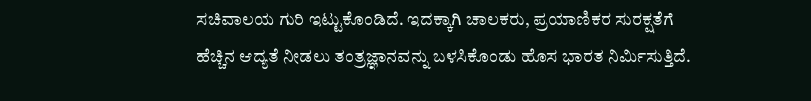ಸಚಿವಾಲಯ ಗುರಿ ಇಟ್ಟುಕೊಂಡಿದೆ. ಇದಕ್ಕಾಗಿ ಚಾಲಕರು, ಪ್ರಯಾಣಿಕರ ಸುರಕ್ಷತೆಗೆ ಹೆಚ್ಚಿನ ಆದ್ಯತೆ ನೀಡಲು ತಂತ್ರಜ್ಞಾನವನ್ನು ಬಳಸಿಕೊಂಡು ಹೊಸ ಭಾರತ ನಿರ್ಮಿಸುತ್ತಿದೆ.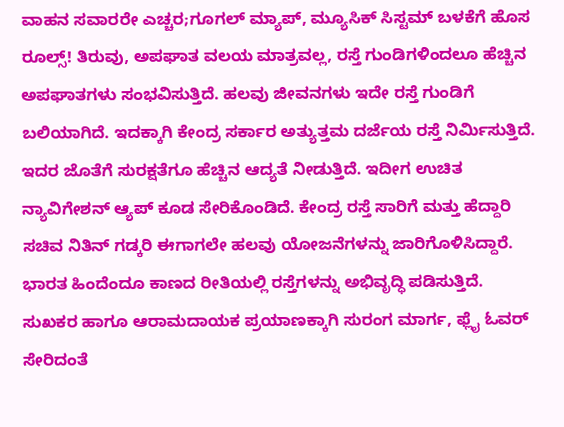ವಾಹನ ಸವಾರರೇ ಎಚ್ಚರ;ಗೂಗಲ್ ಮ್ಯಾಪ್, ಮ್ಯೂಸಿಕ್ ಸಿಸ್ಟಮ್‌ ಬಳಕೆಗೆ ಹೊಸ ರೂಲ್ಸ್! ತಿರುವು, ಅಪಘಾತ ವಲಯ ಮಾತ್ರವಲ್ಲ, ರಸ್ತೆ ಗುಂಡಿಗಳಿಂದಲೂ ಹೆಚ್ಚಿನ ಅಪಘಾತಗಳು ಸಂಭವಿಸುತ್ತಿದೆ. ಹಲವು ಜೀವನಗಳು ಇದೇ ರಸ್ತೆ ಗುಂಡಿಗೆ ಬಲಿಯಾಗಿದೆ. ಇದಕ್ಕಾಗಿ ಕೇಂದ್ರ ಸರ್ಕಾರ ಅತ್ಯುತ್ತಮ ದರ್ಜೆಯ ರಸ್ತೆ ನಿರ್ಮಿಸುತ್ತಿದೆ. ಇದರ ಜೊತೆಗೆ ಸುರಕ್ಷತೆಗೂ ಹೆಚ್ಚಿನ ಆದ್ಯತೆ ನೀಡುತ್ತಿದೆ. ಇದೀಗ ಉಚಿತ ನ್ಯಾವಿಗೇಶನ್ ಆ್ಯಪ್ ಕೂಡ ಸೇರಿಕೊಂಡಿದೆ. ಕೇಂದ್ರ ರಸ್ತೆ ಸಾರಿಗೆ ಮತ್ತು ಹೆದ್ದಾರಿ ಸಚಿವ ನಿತಿನ್ ಗಡ್ಕರಿ ಈಗಾಗಲೇ ಹಲವು ಯೋಜನೆಗಳನ್ನು ಜಾರಿಗೊಳಿಸಿದ್ದಾರೆ. ಭಾರತ ಹಿಂದೆಂದೂ ಕಾಣದ ರೀತಿಯಲ್ಲಿ ರಸ್ತೆಗಳನ್ನು ಅಭಿವೃದ್ಧಿ ಪಡಿಸುತ್ತಿದೆ. ಸುಖಕರ ಹಾಗೂ ಆರಾಮದಾಯಕ ಪ್ರಯಾಣಕ್ಕಾಗಿ ಸುರಂಗ ಮಾರ್ಗ, ಫ್ಲೈ ಓವರ್ ಸೇರಿದಂತೆ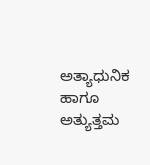ಅತ್ಯಾಧುನಿಕ ಹಾಗೂ ಅತ್ಯುತ್ತಮ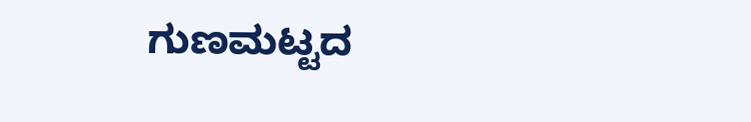ಗುಣಮಟ್ಟದ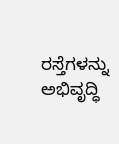ರಸ್ತೆಗಳನ್ನು ಅಭಿವೃದ್ಧಿ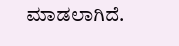ಮಾಡಲಾಗಿದೆ.